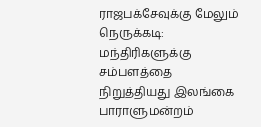ராஜபக்சேவுக்கு மேலும் நெருக்கடி: மந்திரிகளுக்கு சம்பளத்தை நிறுத்தியது இலங்கை பாராளுமன்றம்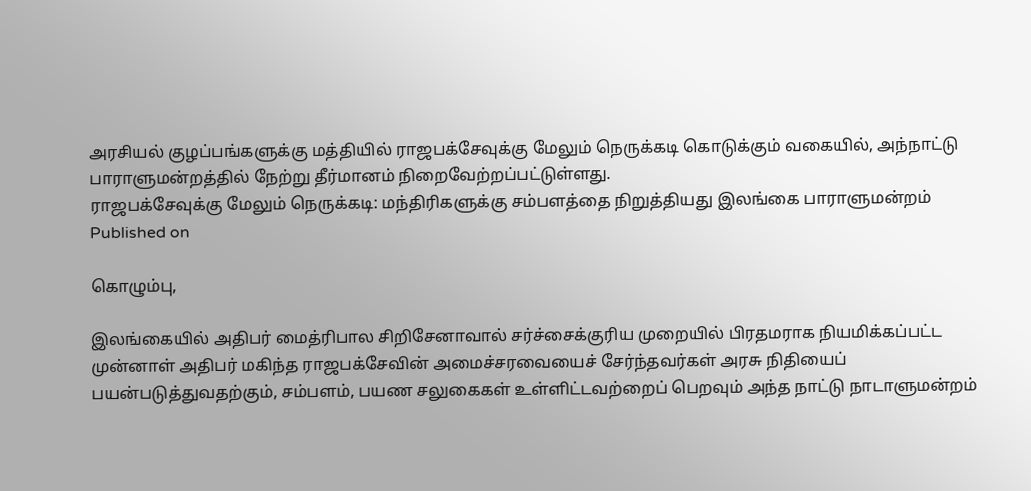அரசியல் குழப்பங்களுக்கு மத்தியில் ராஜபக்சேவுக்கு மேலும் நெருக்கடி கொடுக்கும் வகையில், அந்நாட்டு பாராளுமன்றத்தில் நேற்று தீர்மானம் நிறைவேற்றப்பட்டுள்ளது.
ராஜபக்சேவுக்கு மேலும் நெருக்கடி: மந்திரிகளுக்கு சம்பளத்தை நிறுத்தியது இலங்கை பாராளுமன்றம்
Published on

கொழும்பு,

இலங்கையில் அதிபர் மைத்ரிபால சிறிசேனாவால் சர்ச்சைக்குரிய முறையில் பிரதமராக நியமிக்கப்பட்ட முன்னாள் அதிபர் மகிந்த ராஜபக்சேவின் அமைச்சரவையைச் சேர்ந்தவர்கள் அரசு நிதியைப் பயன்படுத்துவதற்கும், சம்பளம், பயண சலுகைகள் உள்ளிட்டவற்றைப் பெறவும் அந்த நாட்டு நாடாளுமன்றம்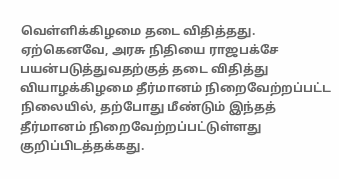வெள்ளிக்கிழமை தடை விதித்தது. ஏற்கெனவே, அரசு நிதியை ராஜபக்சே பயன்படுத்துவதற்குத் தடை விதித்து வியாழக்கிழமை தீர்மானம் நிறைவேற்றப்பட்ட நிலையில், தற்போது மீண்டும் இந்தத் தீர்மானம் நிறைவேற்றப்பட்டுள்ளது குறிப்பிடத்தக்கது.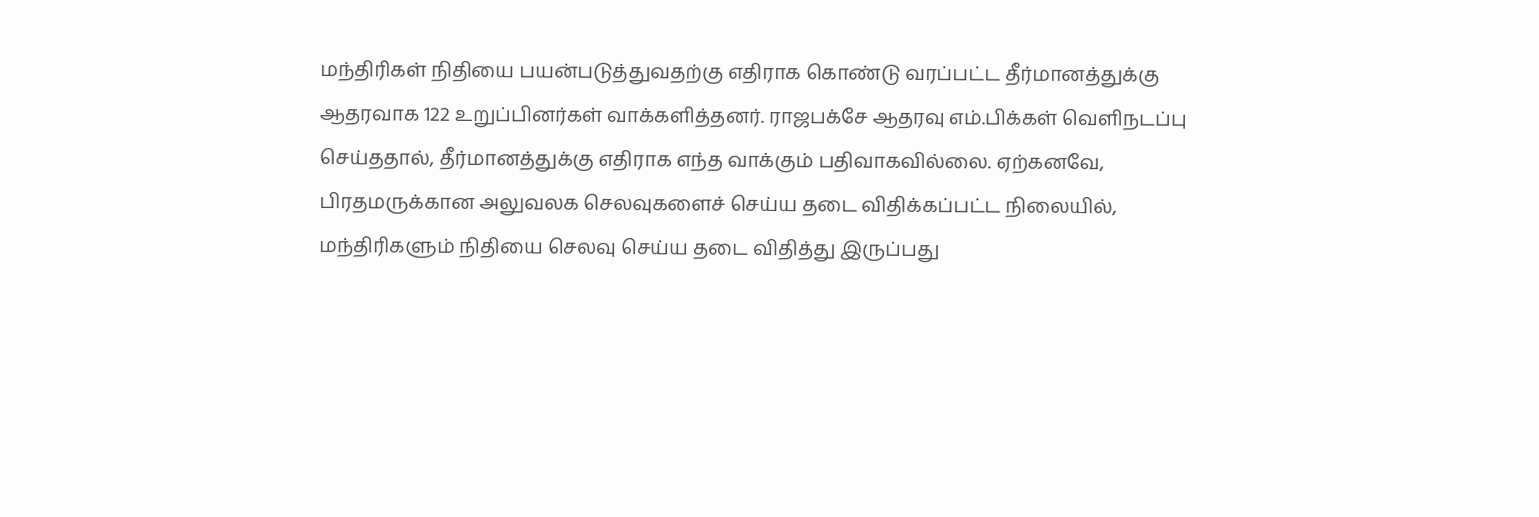மந்திரிகள் நிதியை பயன்படுத்துவதற்கு எதிராக கொண்டு வரப்பட்ட தீர்மானத்துக்கு ஆதரவாக 122 உறுப்பினர்கள் வாக்களித்தனர். ராஜபக்சே ஆதரவு எம்.பிக்கள் வெளிநடப்பு செய்ததால், தீர்மானத்துக்கு எதிராக எந்த வாக்கும் பதிவாகவில்லை. ஏற்கனவே, பிரதமருக்கான அலுவலக செலவுகளைச் செய்ய தடை விதிக்கப்பட்ட நிலையில், மந்திரிகளும் நிதியை செலவு செய்ய தடை விதித்து இருப்பது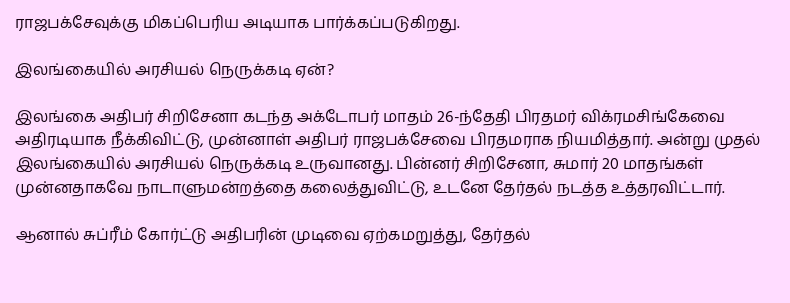ராஜபக்சேவுக்கு மிகப்பெரிய அடியாக பார்க்கப்படுகிறது.

இலங்கையில் அரசியல் நெருக்கடி ஏன்?

இலங்கை அதிபர் சிறிசேனா கடந்த அக்டோபர் மாதம் 26-ந்தேதி பிரதமர் விக்ரமசிங்கேவை அதிரடியாக நீக்கிவிட்டு, முன்னாள் அதிபர் ராஜபக்சேவை பிரதமராக நியமித்தார். அன்று முதல் இலங்கையில் அரசியல் நெருக்கடி உருவானது. பின்னர் சிறிசேனா, சுமார் 20 மாதங்கள் முன்னதாகவே நாடாளுமன்றத்தை கலைத்துவிட்டு, உடனே தேர்தல் நடத்த உத்தரவிட்டார்.

ஆனால் சுப்ரீம் கோர்ட்டு அதிபரின் முடிவை ஏற்கமறுத்து, தேர்தல்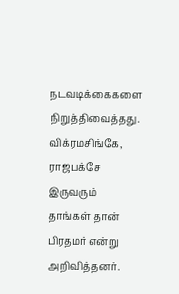நடவடிக்கைகளை நிறுத்திவைத்தது. விக்ரமசிங்கே, ராஜபக்சே இருவரும் தாங்கள் தான் பிரதமர் என்று அறிவித்தனர்.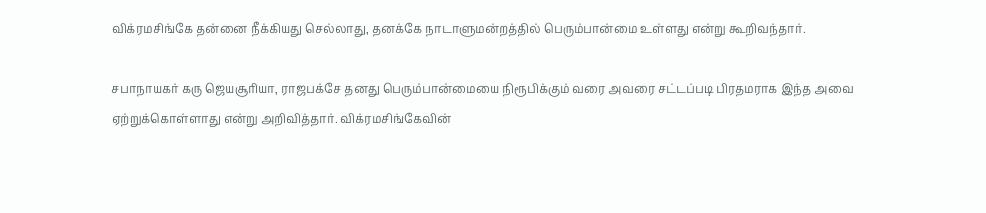விக்ரமசிங்கே தன்னை நீக்கியது செல்லாது, தனக்கே நாடாளுமன்றத்தில் பெரும்பான்மை உள்ளது என்று கூறிவந்தார்.

சபாநாயகர் கரு ஜெயசூரியா, ராஜபக்சே தனது பெரும்பான்மையை நிரூபிக்கும் வரை அவரை சட்டப்படி பிரதமராக இந்த அவை ஏற்றுக்கொள்ளாது என்று அறிவித்தார். விக்ரமசிங்கேவின்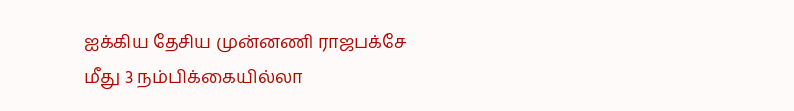ஐக்கிய தேசிய முன்னணி ராஜபக்சே மீது 3 நம்பிக்கையில்லா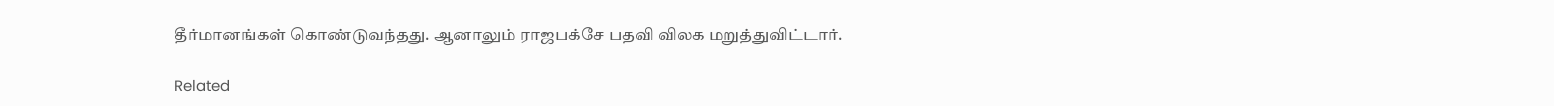தீர்மானங்கள் கொண்டுவந்தது. ஆனாலும் ராஜபக்சே பதவி விலக மறுத்துவிட்டார்.

Related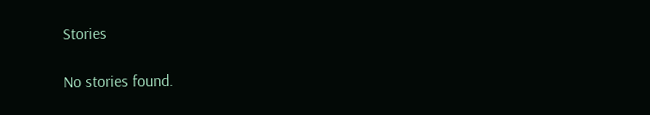Stories

No stories found.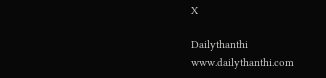X

Dailythanthi
www.dailythanthi.com